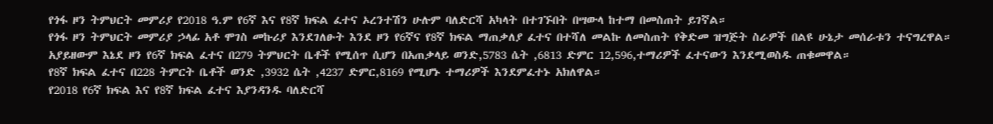የጎፋ ዞን ትምህርት መምሪያ የ2018 ዓ.ም የ6ኛ እና የ8ኛ ክፍል ፈተና ኦረንተሽን ሁሉም ባለድርሻ አካላት በተገኙበት በሣውላ ከተማ በመስጠት ይገኛል።
የጎፋ ዞን ትምህርት መምሪያ ኃላፊ አቶ ሞገስ መኩሪያ እንደገለፁት እንደ ዞን የ6ኛና የ8ኛ ክፍል ማጠቃለያ ፈተና በተሻለ መልኩ ለመስጠት የቅድመ ዝግጅት ስራዎች በልዩ ሁኔታ መሰራቱን ተናግረዋል።
አያይዘውም እኔደ ዞን የ6ኛ ክፍል ፈተና በ279 ትምህርት ቤቶች የሚሰጥ ሲሆን በአጠቃላይ ወንድ,5783 ሴት ,6813 ድምር 12,596,ተማሪዎች ፈተናውን እንደሚወስዱ ጠቁመዋል።
የ8ኛ ክፍል ፈተና በ228 ትምርት ቤቶች ወንድ ,3932 ሴት ,4237 ድምር,8169 የሚሆኑ ተማሪዎች እንደምፈተኑ አክለዋል።
የ2018 የ6ኛ ክፍል እና የ8ኛ ክፍል ፈተና እያንዳንዱ ባለድርሻ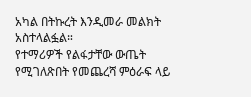አካል በትኩረት እንዲመራ መልክት አስተላልፏል።
የተማሪዎች የልፋታቸው ውጤት የሚገለጽበት የመጨረሻ ምዕራፍ ላይ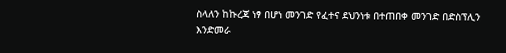ስላለን ከኩረጃ ነፃ በሆነ መንገድ የፈተና ደህንነቱ በተጠበቀ መንገድ በድስፕሊን እንድመራ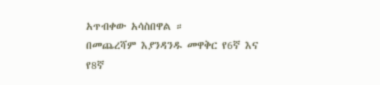አጥብቀው አሳስበዋል ።
በመጨረሻም እያንዳንዱ መዋቅር የ6ኛ እና የ8ኛ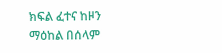ክፍል ፈተና ከዞን ማዕከል በሰላም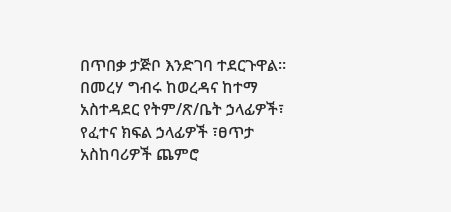በጥበቃ ታጅቦ እንድገባ ተደርጉዋል።
በመረሃ ግብሩ ከወረዳና ከተማ አስተዳደር የትም/ጽ/ቤት ኃላፊዎች፣ የፈተና ክፍል ኃላፊዎች ፣ፀጥታ አስከባሪዎች ጨምሮ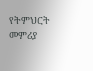የትምህርት መምሪያ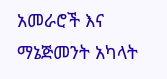አመራሮች እና ማኔጅመንት አካላት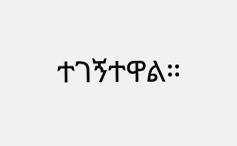ተገኝተዋል።